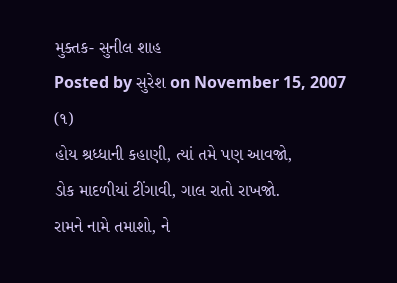મુક્તક- સુનીલ શાહ
Posted by સુરેશ on November 15, 2007
(૧)
હોય શ્રધ્ધાની કહાણી, ત્યાં તમે પણ આવજો,
ડોક માદળીયાં ટીંગાવી, ગાલ રાતો રાખજો.
રામને નામે તમાશો, ને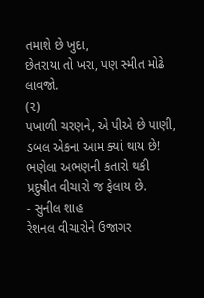તમાશે છે ખુદા,
છેતરાયા તો ખરા, પણ સ્મીત મોઢે લાવજો.
(૨)
પખાળી ચરણને, એ પીએ છે પાણી,
ડબલ એકના આમ ક્યાં થાય છે!
ભણેલા અભણની કતારો થકી
પ્રદુષીત વીચારો જ ફેલાય છે.
- સુનીલ શાહ
રેશનલ વીચારોને ઉજાગર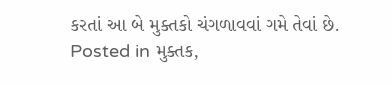કરતાં આ બે મુક્તકો ચંગળાવવાં ગમે તેવાં છે.
Posted in મુક્તક,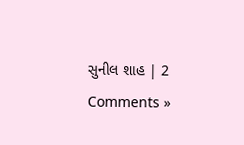સુનીલ શાહ | 2 Comments »